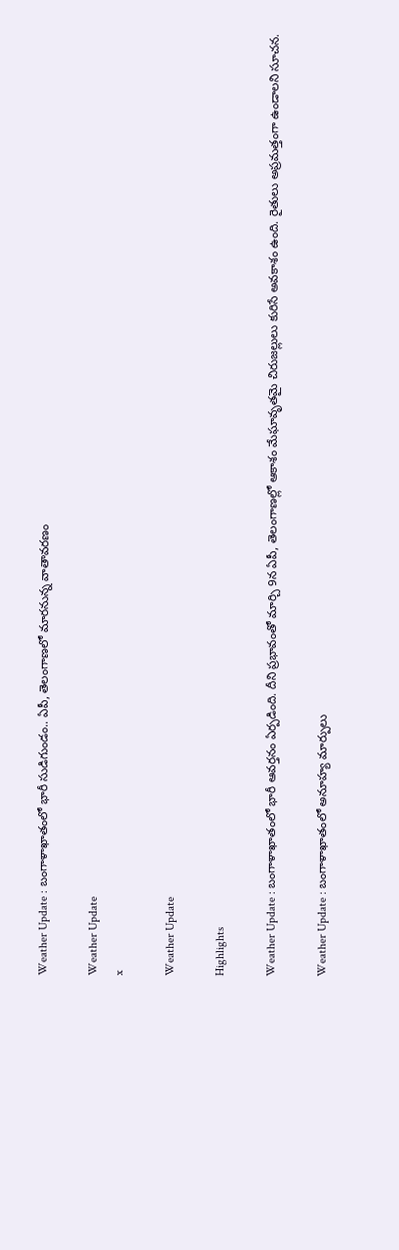Weather Update : బంగాళాఖాతంలో భారీ సుడిగుండం.. ఏపీ, తెలంగాణలో మారనున్న వాతావరణం

Weather Update
x

Weather Update

Highlights

Weather Update : బంగాళాఖాతంలో భారీ ఆవర్తనం ఏర్పడింది. దీని ప్రభావంతో మార్చి 9న ఏపీ, తెలంగాణల్లో ఆకాశం మేఘావృతమై చిరుజల్లులు కురిసే అవకాశం ఉంది. రైతులు అప్రమత్తంగా ఉండాలని సూచన.

Weather Update : బంగాళాఖాతంలో అనూహ్య మార్పులు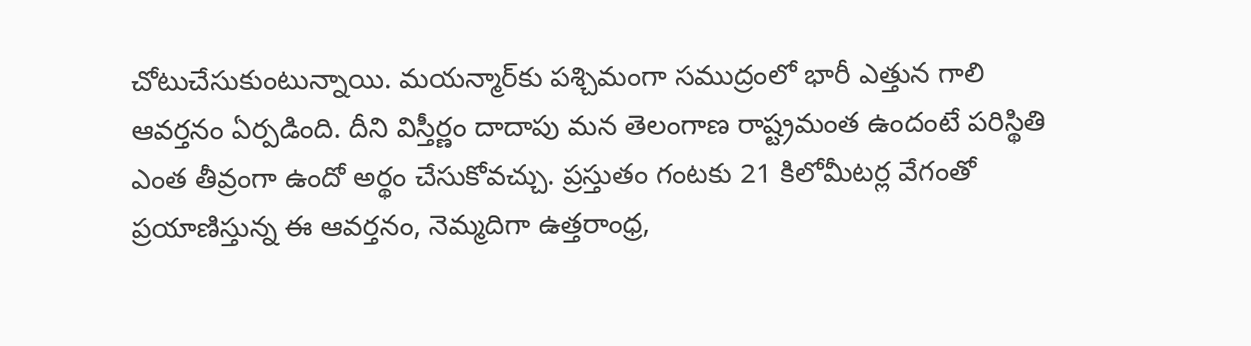చోటుచేసుకుంటున్నాయి. మయన్మార్‌కు పశ్చిమంగా సముద్రంలో భారీ ఎత్తున గాలి ఆవర్తనం ఏర్పడింది. దీని విస్తీర్ణం దాదాపు మన తెలంగాణ రాష్ట్రమంత ఉందంటే పరిస్థితి ఎంత తీవ్రంగా ఉందో అర్థం చేసుకోవచ్చు. ప్రస్తుతం గంటకు 21 కిలోమీటర్ల వేగంతో ప్రయాణిస్తున్న ఈ ఆవర్తనం, నెమ్మదిగా ఉత్తరాంధ్ర,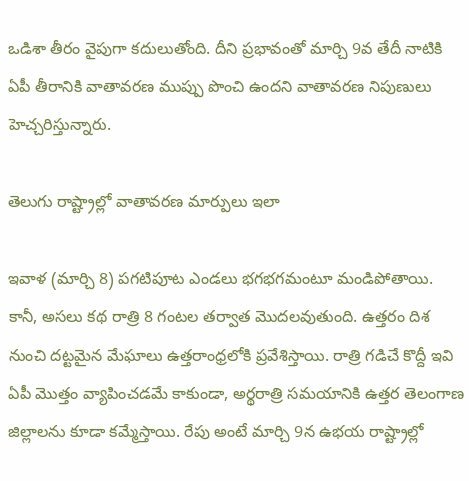ఒడిశా తీరం వైపుగా కదులుతోంది. దీని ప్రభావంతో మార్చి 9వ తేదీ నాటికి ఏపీ తీరానికి వాతావరణ ముప్పు పొంచి ఉందని వాతావరణ నిపుణులు హెచ్చరిస్తున్నారు.

తెలుగు రాష్ట్రాల్లో వాతావరణ మార్పులు ఇలా

ఇవాళ (మార్చి 8) పగటిపూట ఎండలు భగభగమంటూ మండిపోతాయి. కానీ, అసలు కథ రాత్రి 8 గంటల తర్వాత మొదలవుతుంది. ఉత్తరం దిశ నుంచి దట్టమైన మేఘాలు ఉత్తరాంధ్రలోకి ప్రవేశిస్తాయి. రాత్రి గడిచే కొద్దీ ఇవి ఏపీ మొత్తం వ్యాపించడమే కాకుండా, అర్థరాత్రి సమయానికి ఉత్తర తెలంగాణ జిల్లాలను కూడా కమ్మేస్తాయి. రేపు అంటే మార్చి 9న ఉభయ రాష్ట్రాల్లో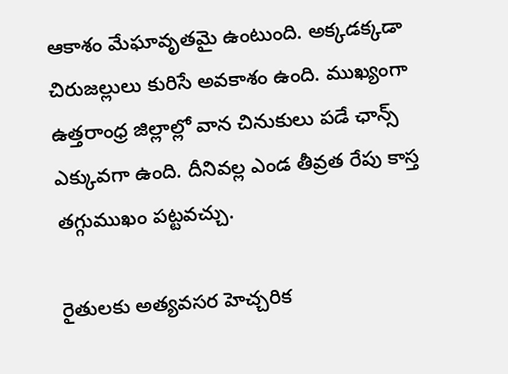ఆకాశం మేఘావృతమై ఉంటుంది. అక్కడక్కడా చిరుజల్లులు కురిసే అవకాశం ఉంది. ముఖ్యంగా ఉత్తరాంధ్ర జిల్లాల్లో వాన చినుకులు పడే ఛాన్స్ ఎక్కువగా ఉంది. దీనివల్ల ఎండ తీవ్రత రేపు కాస్త తగ్గుముఖం పట్టవచ్చు.

రైతులకు అత్యవసర హెచ్చరిక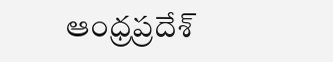ఆంధ్రప్రదేశ్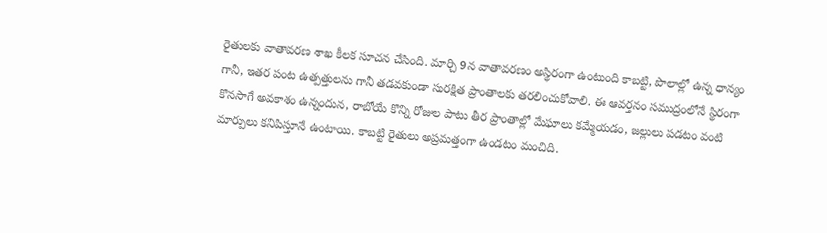రైతులకు వాతావరణ శాఖ కీలక సూచన చేసింది. మార్చి 9న వాతావరణం అస్థిరంగా ఉంటుంది కాబట్టి, పొలాల్లో ఉన్న ధాన్యం గానీ, ఇతర పంట ఉత్పత్తులను గానీ తడవకుండా సురక్షిత ప్రాంతాలకు తరలించుకోవాలి. ఈ ఆవర్తనం సముద్రంలోనే స్థిరంగా కొనసాగే అవకాశం ఉన్నందున, రాబోయే కొన్ని రోజుల పాటు తీర ప్రాంతాల్లో మేఘాలు కమ్మేయడం, జల్లులు పడటం వంటి మార్పులు కనిపిస్తూనే ఉంటాయి. కాబట్టి రైతులు అప్రమత్తంగా ఉండటం మంచిది.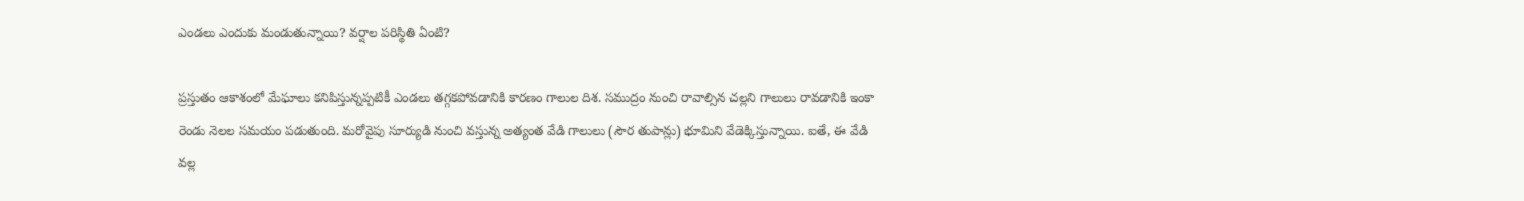ఎండలు ఎందుకు మండుతున్నాయి? వర్షాల పరిస్థితి ఏంటి?

ప్రస్తుతం ఆకాశంలో మేఘాలు కనిపిస్తున్నప్పటికీ ఎండలు తగ్గకపోవడానికి కారణం గాలుల దిశ. సముద్రం నుంచి రావాల్సిన చల్లని గాలులు రావడానికి ఇంకా రెండు నెలల సమయం పడుతుంది. మరోవైపు సూర్యుడి నుంచి వస్తున్న అత్యంత వేడి గాలులు (సౌర తుపాన్లు) భూమిని వేడెక్కిస్తున్నాయి. ఐతే, ఈ వేడి వల్ల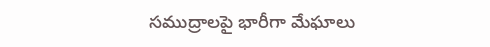సముద్రాలపై భారీగా మేఘాలు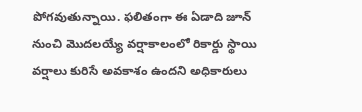పోగవుతున్నాయి. ఫలితంగా ఈ ఏడాది జూన్ నుంచి మొదలయ్యే వర్షాకాలంలో రికార్డు స్థాయి వర్షాలు కురిసే అవకాశం ఉందని అధికారులు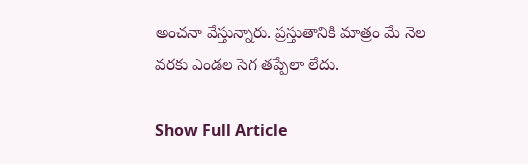అంచనా వేస్తున్నారు. ప్రస్తుతానికి మాత్రం మే నెల వరకు ఎండల సెగ తప్పేలా లేదు.

Show Full Article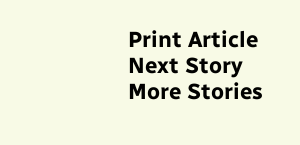Print Article
Next Story
More Stories